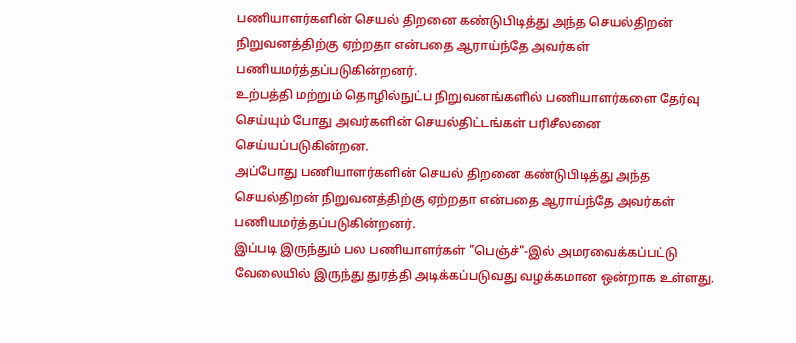பணியாளர்களின் செயல் திறனை கண்டுபிடித்து அந்த செயல்திறன் நிறுவனத்திற்கு ஏற்றதா என்பதை ஆராய்ந்தே அவர்கள் பணியமர்த்தப்படுகின்றனர்.
உற்பத்தி மற்றும் தொழில்நுட்ப நிறுவனங்களில் பணியாளர்களை தேர்வு செய்யும் போது அவர்களின் செயல்திட்டங்கள் பரிசீலனை செய்யப்படுகின்றன.
அப்போது பணியாளர்களின் செயல் திறனை கண்டுபிடித்து அந்த செயல்திறன் நிறுவனத்திற்கு ஏற்றதா என்பதை ஆராய்ந்தே அவர்கள் பணியமர்த்தப்படுகின்றனர்.
இப்படி இருந்தும் பல பணியாளர்கள் "பெஞ்ச்"-இல் அமரவைக்கப்பட்டு வேலையில் இருந்து துரத்தி அடிக்கப்படுவது வழக்கமான ஒன்றாக உள்ளது.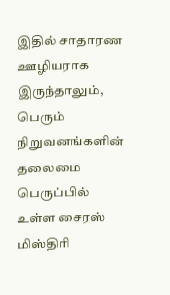இதில் சாதாரண ஊழியராக இருந்தாலும், பெரும் நிறுவனங்களின் தலைமை பெருப்பில் உள்ள சைரஸ் மிஸ்திரி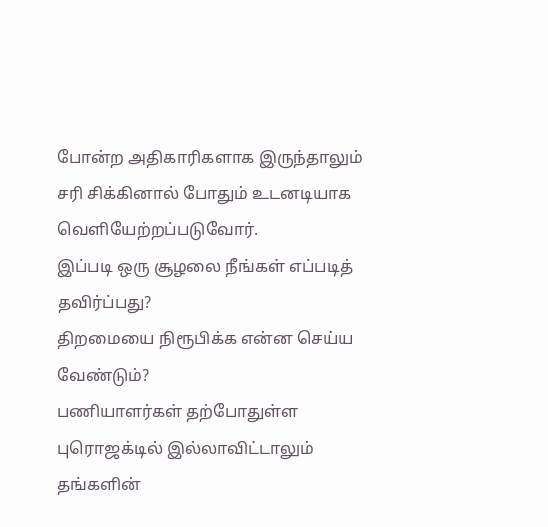போன்ற அதிகாரிகளாக இருந்தாலும் சரி சிக்கினால் போதும் உடனடியாக வெளியேற்றப்படுவோர்.
இப்படி ஒரு சூழலை நீங்கள் எப்படித் தவிர்ப்பது?
திறமையை நிரூபிக்க என்ன செய்ய வேண்டும்?
பணியாளர்கள் தற்போதுள்ள புரொஜக்டில் இல்லாவிட்டாலும் தங்களின்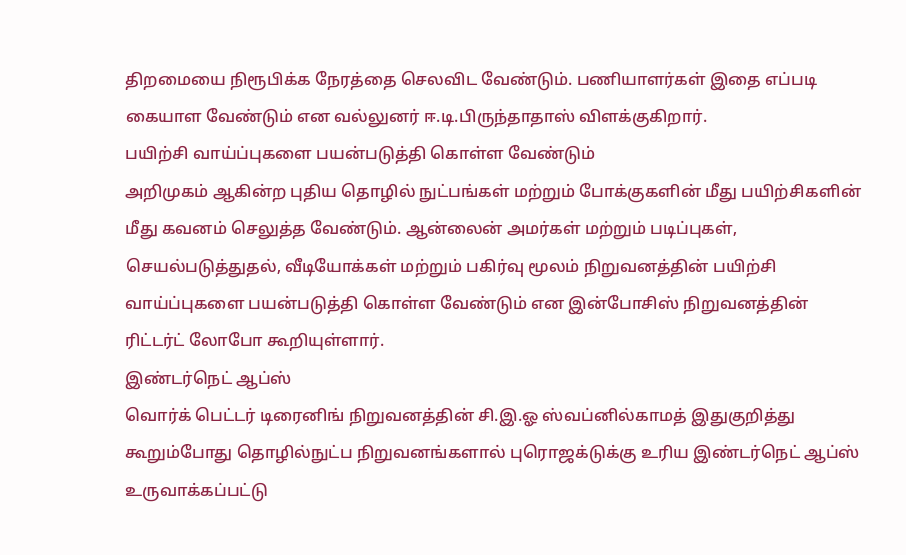திறமையை நிரூபிக்க நேரத்தை செலவிட வேண்டும். பணியாளர்கள் இதை எப்படி கையாள வேண்டும் என வல்லுனர் ஈ.டி.பிருந்தாதாஸ் விளக்குகிறார்.
பயிற்சி வாய்ப்புகளை பயன்படுத்தி கொள்ள வேண்டும்
அறிமுகம் ஆகின்ற புதிய தொழில் நுட்பங்கள் மற்றும் போக்குகளின் மீது பயிற்சிகளின் மீது கவனம் செலுத்த வேண்டும். ஆன்லைன் அமர்கள் மற்றும் படிப்புகள், செயல்படுத்துதல், வீடியோக்கள் மற்றும் பகிர்வு மூலம் நிறுவனத்தின் பயிற்சி வாய்ப்புகளை பயன்படுத்தி கொள்ள வேண்டும் என இன்போசிஸ் நிறுவனத்தின் ரிட்டர்ட் லோபோ கூறியுள்ளார்.
இண்டர்நெட் ஆப்ஸ்
வொர்க் பெட்டர் டிரைனிங் நிறுவனத்தின் சி.இ.ஓ ஸ்வப்னில்காமத் இதுகுறித்து கூறும்போது தொழில்நுட்ப நிறுவனங்களால் புரொஜக்டுக்கு உரிய இண்டர்நெட் ஆப்ஸ் உருவாக்கப்பட்டு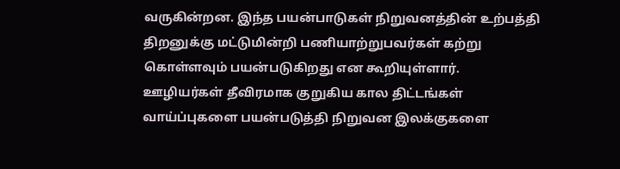வருகின்றன. இந்த பயன்பாடுகள் நிறுவனத்தின் உற்பத்தி திறனுக்கு மட்டுமின்றி பணியாற்றுபவர்கள் கற்று கொள்ளவும் பயன்படுகிறது என கூறியுள்ளார்.
ஊழியர்கள் தீவிரமாக குறுகிய கால திட்டங்கள் வாய்ப்புகளை பயன்படுத்தி நிறுவன இலக்குகளை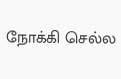நோக்கி செல்ல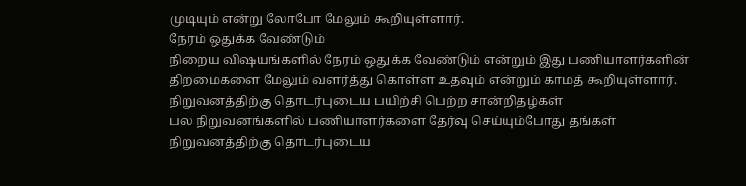முடியும் என்று லோபோ மேலும் கூறியுள்ளார்.
நேரம் ஒதுக்க வேண்டும்
நிறைய விஷயங்களில் நேரம் ஒதுக்க வேண்டும் என்றும் இது பணியாளர்களின் திறமைகளை மேலும் வளர்த்து கொள்ள உதவும் என்றும் காமத் கூறியுள்ளார்.
நிறுவனத்திற்கு தொடர்புடைய பயிற்சி பெற்ற சான்றிதழ்கள்
பல நிறுவனங்களில் பணியாளர்களை தேர்வு செய்யும்போது தங்கள் நிறுவனத்திற்கு தொடர்புடைய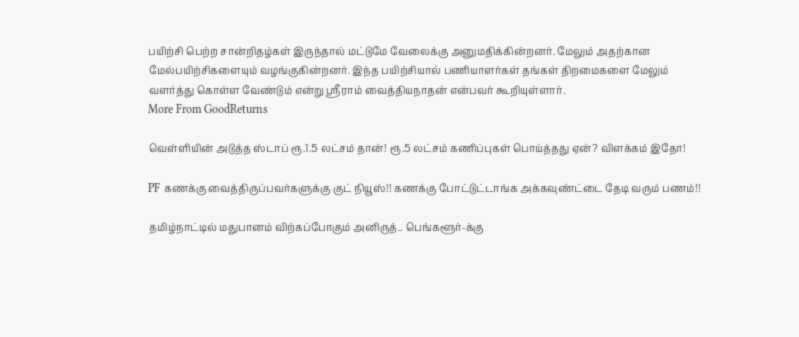பயிற்சி பெற்ற சான்றிதழ்கள் இருந்தால் மட்டுமே வேலைக்கு அனுமதிக்கின்றனர். மேலும் அதற்கான மேல்பயிற்சிகளையும் வழங்குகின்றனர். இந்த பயிற்சியால் பணியாளர்கள் தங்கள் திறமைகளை மேலும் வளர்த்து கொள்ள வேண்டும் என்று ஸ்ரீராம் வைத்தியநாதன் என்பவர் கூறியுள்ளார்.
More From GoodReturns

வெள்ளியின் அடுத்த ஸ்டாப் ரூ.1.5 லட்சம் தான்! ரூ.5 லட்சம் கணிப்புகள் பொய்த்தது ஏன்? விளக்கம் இதோ!

PF கணக்கு வைத்திருப்பவர்களுக்கு குட் நியூஸ்!! கணக்கு போட்டுட்டாங்க அக்கவுண்ட்டை தேடி வரும் பணம்!!

தமிழ்நாட்டில் மதுபானம் விற்கப்போகும் அனிருத்.. பெங்களூர்-க்கு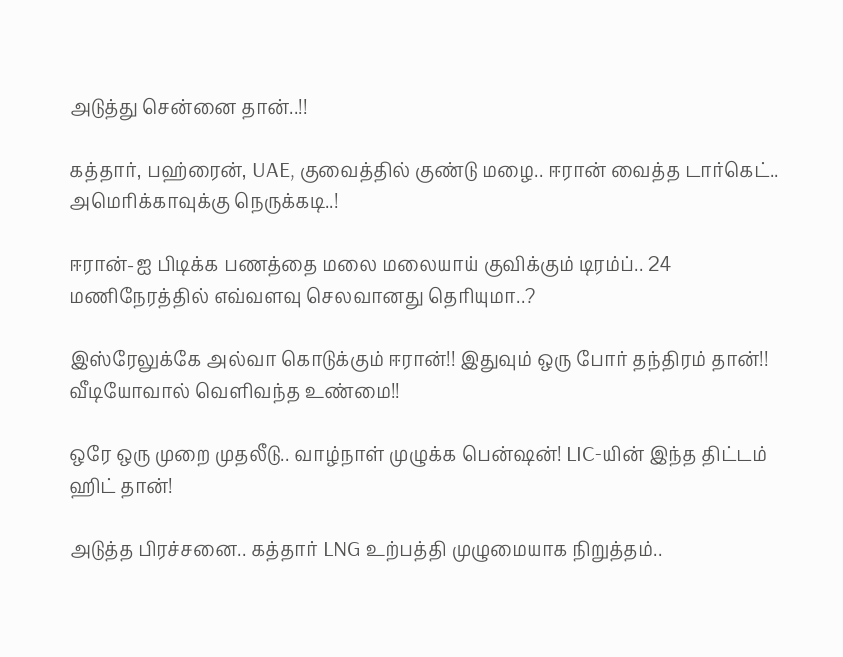அடுத்து சென்னை தான்..!!

கத்தார், பஹ்ரைன், UAE, குவைத்தில் குண்டு மழை.. ஈரான் வைத்த டார்கெட்.. அமெரிக்காவுக்கு நெருக்கடி..!

ஈரான்-ஐ பிடிக்க பணத்தை மலை மலையாய் குவிக்கும் டிரம்ப்.. 24 மணிநேரத்தில் எவ்வளவு செலவானது தெரியுமா..?

இஸ்ரேலுக்கே அல்வா கொடுக்கும் ஈரான்!! இதுவும் ஒரு போர் தந்திரம் தான்!! வீடியோவால் வெளிவந்த உண்மை!!

ஒரே ஒரு முறை முதலீடு.. வாழ்நாள் முழுக்க பென்ஷன்! LIC-யின் இந்த திட்டம் ஹிட் தான்!

அடுத்த பிரச்சனை.. கத்தார் LNG உற்பத்தி முழுமையாக நிறுத்தம்..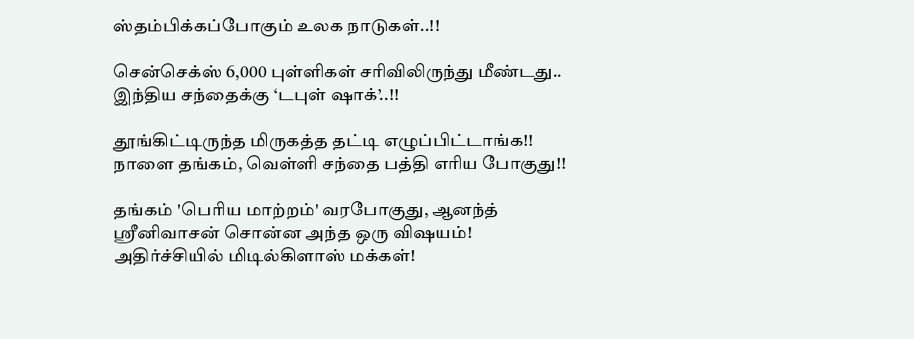ஸ்தம்பிக்கப்போகும் உலக நாடுகள்..!!

சென்செக்ஸ் 6,000 புள்ளிகள் சரிவிலிருந்து மீண்டது.. இந்திய சந்தைக்கு ‘டபுள் ஷாக்’..!!

தூங்கிட்டிருந்த மிருகத்த தட்டி எழுப்பிட்டாங்க!! நாளை தங்கம், வெள்ளி சந்தை பத்தி எரிய போகுது!!

தங்கம் 'பெரிய மாற்றம்' வரபோகுது, ஆனந்த் ஸ்ரீனிவாசன் சொன்ன அந்த ஒரு விஷயம்! அதிர்ச்சியில் மிடில்கிளாஸ் மக்கள்!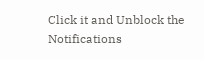Click it and Unblock the Notifications